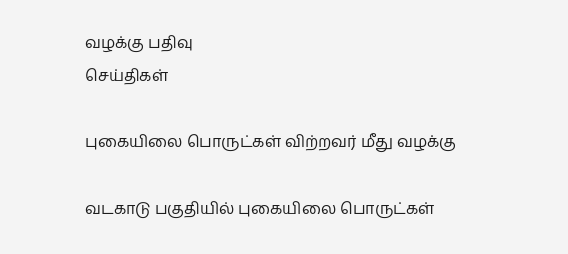வழக்கு பதிவு
செய்திகள்

புகையிலை பொருட்கள் விற்றவர் மீது வழக்கு

வடகாடு பகுதியில் புகையிலை பொருட்கள்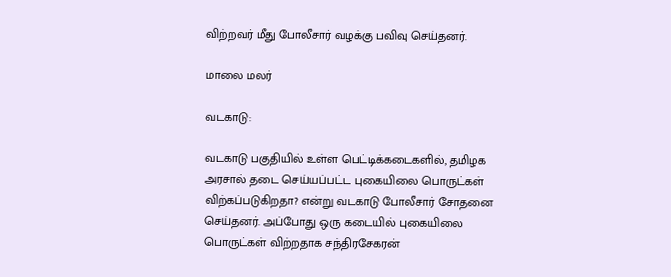விற்றவர் மீது போலீசார் வழக்கு பவிவு செய்தனர்.

மாலை மலர்

வடகாடு:

வடகாடு பகுதியில் உள்ள பெட்டிக்கடைகளில், தமிழக அரசால் தடை செய்யப்பட்ட புகையிலை பொருட்கள் விற்கப்படுகிறதா? என்று வடகாடு போலீசார் சோதனை செய்தனர். அப்போது ஒரு கடையில் புகையிலை பொருட்கள் விற்றதாக சந்திரசேகரன்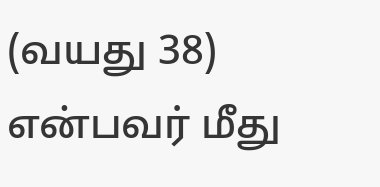(வயது 38) என்பவர் மீது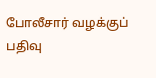போலீசார் வழக்குப் பதிவு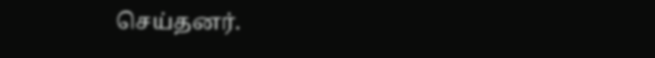செய்தனர்.